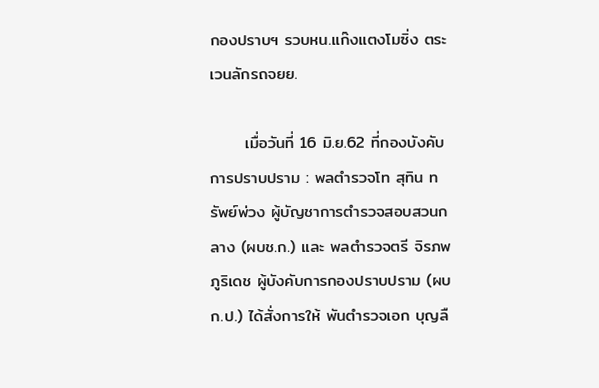กองปราบฯ รวบหน.แก๊งแตงโมซิ่ง ตระเวนลักรถจยย.

      เมื่อวันที่ 16 มิ.ย.62 ที่กองบังคับการปราบปราม : พลตำรวจโท สุทิน ทรัพย์พ่วง ผู้บัญชาการตำรวจสอบสวนกลาง (ผบช.ก.) และ พลตำรวจตรี จิรภพ ภูริเดช ผู้บังคับการกองปราบปราม (ผบก.ป.) ได้สั่งการให้ พันตำรวจเอก บุญลื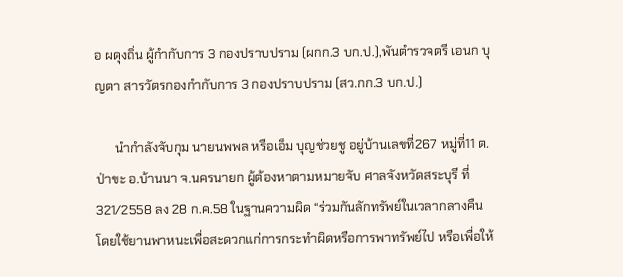อ ผดุงถิ่น ผู้กำกับการ 3 กองปราบปราม (ผกก.3 บก.ป.),พันตำรวจตรี เอนก บุญตา สารวัตรกองกำกับการ 3 กองปราบปราม (สว.กก.3 บก.ป.)

      นำกำลังจับกุม นายนพพล หรือเอ็ม บุญช่วยชู อยู่บ้านเลขที่267 หมู่ที่11 ต.ป่าขะ อ.บ้านนา จ.นครนายก ผู้ต้องหาตามหมายจับ ศาลจังหวัดสระบุรี ที่ 321/2558 ลง 28 ก.ค.58 ในฐานความผิด “ร่วมกันลักทรัพย์ในเวลากลางคืน โดยใช้ยานพาหนะเพื่อสะดวกแก่การกระทำผิดหรือการพาทรัพย์ไป หรือเพื่อให้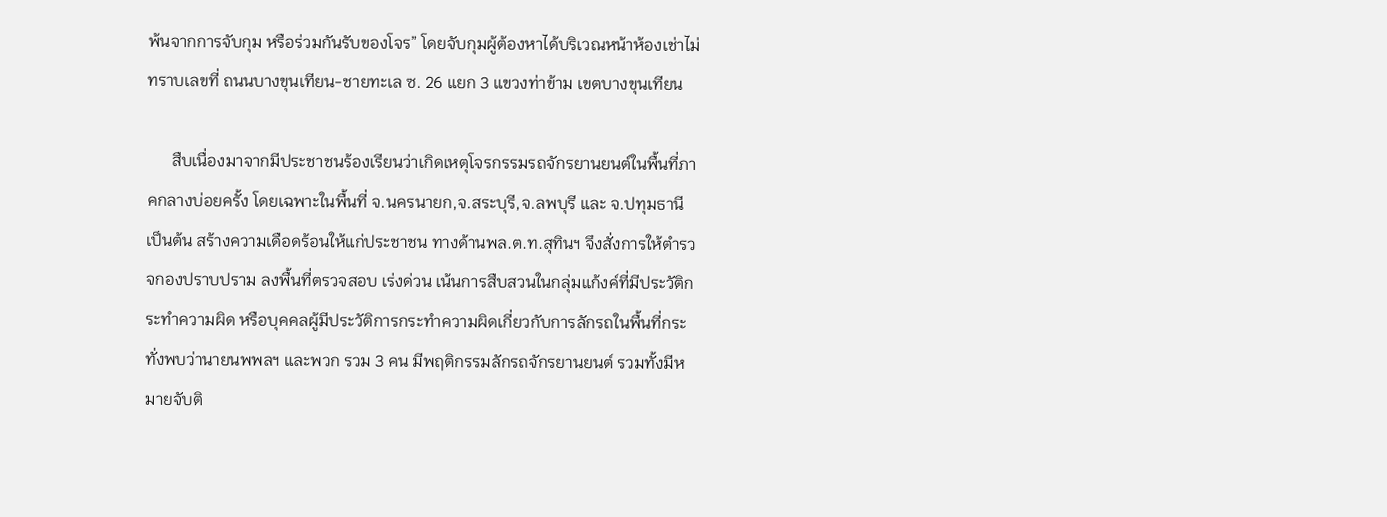พ้นจากการจับกุม หรือร่วมกันรับของโจร” โดยจับกุมผู้ต้องหาได้บริเวณหน้าห้องเช่าไม่ทราบเลขที่ ถนนบางขุนเทียน-ชายทะเล ซ. 26 แยก 3 แขวงท่าข้าม เขตบางขุนเทียน

      สืบเนื่องมาจากมีประชาชนร้องเรียนว่าเกิดเหตุโจรกรรมรถจักรยานยนต์ในพื้นที่ภาคกลางบ่อยครั้ง โดยเฉพาะในพื้นที่ จ.นครนายก,จ.สระบุรี,จ.ลพบุรี และ จ.ปทุมธานี เป็นต้น สร้างความเดือดร้อนให้แก่ประชาชน ทางด้านพล.ต.ท.สุทินฯ จึงสั่งการให้ตำรวจกองปราบปราม ลงพื้นที่ตรวจสอบ เร่งด่วน เน้นการสืบสวนในกลุ่มแก้งค์ที่มีประวัติกระทำความผิด หรือบุคคลผู้มีประวัติการกระทำความผิดเกี่ยวกับการลักรถในพื้นที่กระทั่งพบว่านายนพพลฯ และพวก รวม 3 คน มีพฤติกรรมลักรถจักรยานยนต์ รวมทั้งมีหมายจับติ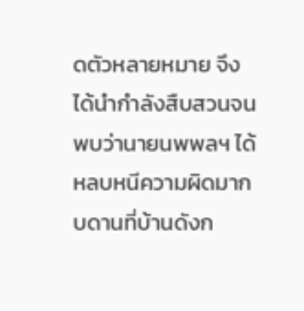ดตัวหลายหมาย จึงได้นำกำลังสืบสวนจนพบว่านายนพพลฯ ได้หลบหนีความผิดมากบดานที่บ้านดังก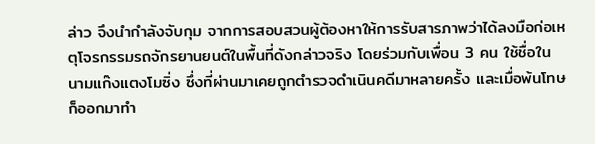ล่าว จึงนำกำลังจับกุม จากการสอบสวนผู้ต้องหาให้การรับสารภาพว่าได้ลงมือก่อเหตุโจรกรรมรถจักรยานยนต์ในพื้นที่ดังกล่าวจริง โดยร่วมกับเพื่อน 3 คน ใช้ชื่อในนามแก๊งแตงโมซิ่ง ซึ่งที่ผ่านมาเคยถูกตำรวจดำเนินคดีมาหลายครั้ง และเมื่อพ้นโทษก็ออกมาทำ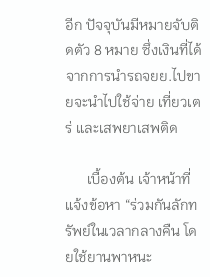อีก ปัจจุบันมีหมายจับติดตัว 8 หมาย ซึ่งเงินที่ได้จากการนำรถจยย.ไปขายจะนำไปใช้จ่าย เที่ยวเตร่ และเสพยาเสพติด

      เบื้องต้น เจ้าหน้าที่แจ้งข้อหา “ร่วมกันลักทรัพย์ในเวลากลางคืน โดยใช้ยานพาหนะ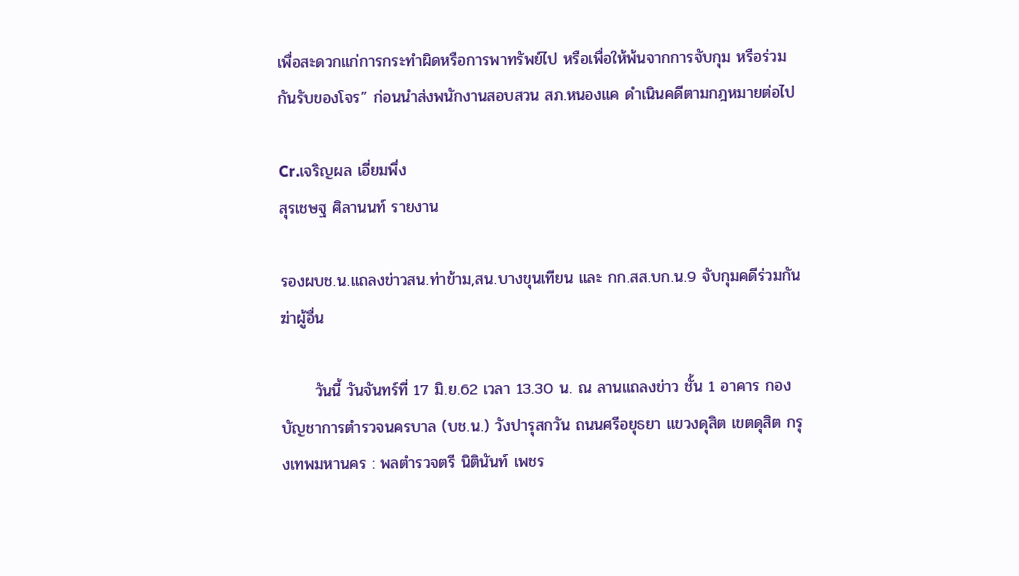เพื่อสะดวกแก่การกระทำผิดหรือการพาทรัพย์ไป หรือเพื่อให้พ้นจากการจับกุม หรือร่วมกันรับของโจร” ก่อนนำส่งพนักงานสอบสวน สภ.หนองแค ดำเนินคดีตามกฎหมายต่อไป

Cr.เจริญผล เอี่ยมพึ่ง
สุรเชษฐ ศิลานนท์ รายงาน

รองผบช.น.แถลงข่าวสน.ท่าข้าม,สน.บางขุนเทียน และ กก.สส.บก.น.9 จับกุมคดีร่วมกันฆ่าผู้อื่น

      วันนี้ วันจันทร์ที่ 17 มิ.ย.62 เวลา 13.30 น. ณ ลานแถลงข่าว ชั้น 1 อาคาร กองบัญชาการตำรวจนครบาล (บช.น.) วังปารุสกวัน ถนนศรีอยุธยา แขวงดุสิต เขตดุสิต กรุงเทพมหานคร : พลตำรวจตรี นิตินันท์ เพชร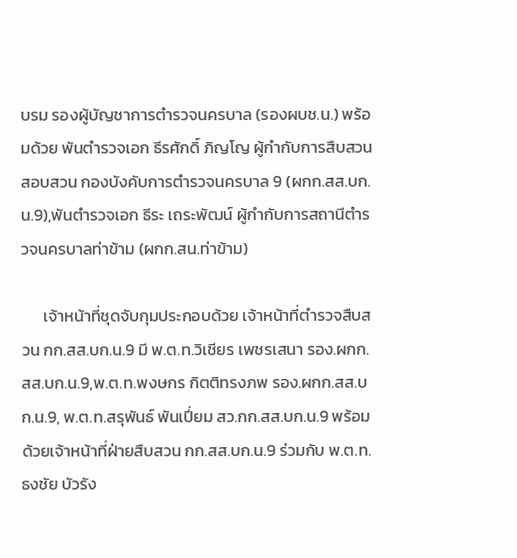บรม รองผู้บัญชาการตำรวจนครบาล (รองผบช.น.) พร้อมด้วย พันตำรวจเอก ธีรศักดิ์ ภิญโญ ผู้กำกับการสืบสวนสอบสวน กองบังคับการตำรวจนครบาล 9 (ผกก.สส.บก.น.9),พันตำรวจเอก ธีระ เถระพัฒน์ ผู้กำกับการสถานีตำรวจนครบาลท่าข้าม (ผกก.สน.ท่าข้าม)

      เจ้าหน้าที่ชุดจับกุมประกอบด้วย เจ้าหน้าที่ตำรวจสืบสวน กก.สส.บก.น.9 มี พ.ต.ท.วิเชียร เพชรเสนา รอง.ผกก.สส.บก.น.9,พ.ต.ท.พงษกร กิตติทรงภพ รอง.ผกก.สส.บก.น.9, พ.ต.ท.สรุพันธ์ พันเปี่ยม สว.กก.สส.บก.น.9 พร้อมด้วยเจ้าหน้าที่ฝ่ายสืบสวน กก.สส.บก.น.9 ร่วมกับ พ.ต.ท.ธงชัย บัวรัง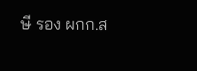ษี รอง ผกก.ส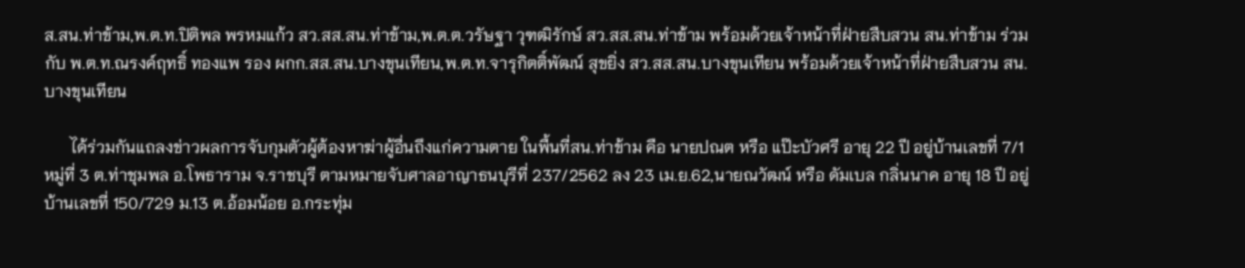ส.สน.ท่าข้าม,พ.ต.ท.ปิติพล พรหมแก้ว สว.สส.สน.ท่าข้าม,พ.ต.ต.วรัษฐา วุฑฒิรักษ์ สว.สส.สน.ท่าข้าม พร้อมด้วยเจ้าหน้าที่ฝ่ายสืบสวน สน.ท่าข้าม ร่วมกับ พ.ต.ท.ณรงค์ฤทธิ์ ทองแพ รอง ผกก.สส.สน.บางขุนเทียน,พ.ต.ท.จารุกิตติ์พัฒน์ สุขยิ่ง สว.สส.สน.บางขุนเทียน พร้อมด้วยเจ้าหน้าที่ฝ่ายสืบสวน สน.บางขุนเทียน

      ได้ร่วมกันแถลงข่าวผลการจับกุมตัวผู้ต้องหาฆ่าผู้อื่นถึงแก่ความตาย ในพื้นที่สน.ท่าข้าม คือ นายปณต หรือ แป๊ะบัวศรี อายุ 22 ปี อยู่บ้านเลขที่ 7/1 หมู่ที่ 3 ต.ท่าชุมพล อ.โพธาราม จ.ราชบุรี ตามหมายจับศาลอาญาธนบุรีที่ 237/2562 ลง 23 เม.ย.62,นายณวัฒน์ หรือ ดัมเบล กลิ่นนาค อายุ 18 ปี อยู่บ้านเลขที่ 150/729 ม.13 ต.อ้อมน้อย อ.กระทุ่ม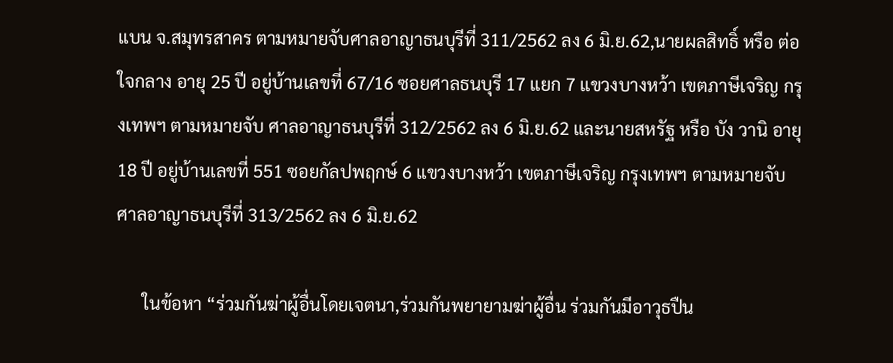แบน จ.สมุทรสาคร ตามหมายจับศาลอาญาธนบุรีที่ 311/2562 ลง 6 มิ.ย.62,นายผลสิทธิ์ หรือ ต่อ ใจกลาง อายุ 25 ปี อยู่บ้านเลขที่ 67/16 ซอยศาลธนบุรี 17 แยก 7 แขวงบางหว้า เขตภาษีเจริญ กรุงเทพฯ ตามหมายจับ ศาลอาญาธนบุรีที่ 312/2562 ลง 6 มิ.ย.62 และนายสหรัฐ หรือ บัง วานิ อายุ 18 ปี อยู่บ้านเลขที่ 551 ซอยกัลปพฤกษ์ 6 แขวงบางหว้า เขตภาษีเจริญ กรุงเทพฯ ตามหมายจับ ศาลอาญาธนบุรีที่ 313/2562 ลง 6 มิ.ย.62

      ในข้อหา “ร่วมกันฆ่าผู้อื่นโดยเจตนา,ร่วมกันพยายามฆ่าผู้อื่น ร่วมกันมีอาวุธปืน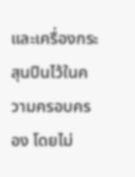และเครื่องกระสุนปืนไว้ในความครอบครอง โดยไม่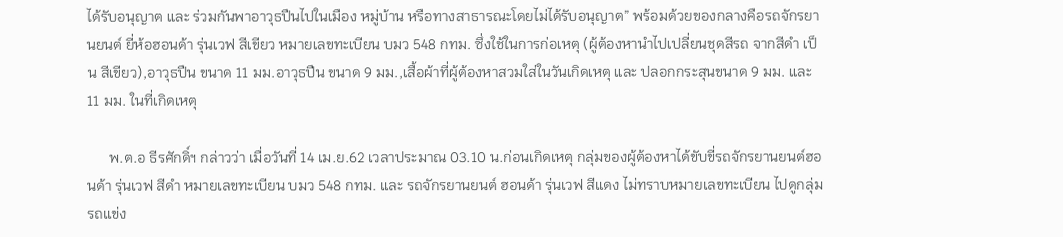ได้รับอนุญาต และ ร่วมกันพาอาวุธปืนไปในเมือง หมู่บ้าน หรือทางสาธารณะโดยไม่ได้รับอนุญาต” พร้อมด้วยของกลางคือรถจักรยานยนต์ ยี่ห้อฮอนด้า รุ่นเวฟ สีเขียว หมายเลขทะเบียน บมว 548 กทม. ซึ่งใช้ในการก่อเหตุ (ผู้ต้องหานำไปเปลี่ยนชุดสีรถ จากสีดำ เป็น สีเขียว),อาวุธปืน ขนาด 11 มม.อาวุธปืน ขนาด 9 มม.,เสื้อผ้าที่ผู้ต้องหาสวมใส่ในวันเกิดเหตุ และ ปลอกกระสุนขนาด 9 มม. และ 11 มม. ในที่เกิดเหตุ

      พ.ต.อ ธีรศักดิ์ฯ กล่าวว่า เมื่อวันที่ 14 เม.ย.62 เวลาประมาณ 03.10 น.ก่อนเกิดเหตุ กลุ่มของผู้ต้องหาได้ขับขี่รถจักรยานยนต์ฮอนด้า รุ่นเวฟ สีดำ หมายเลขทะเบียน บมว 548 กทม. และ รถจักรยานยนต์ ฮอนด้า รุ่นเวฟ สีแดง ไม่ทราบหมายเลขทะเบียน ไปดูกลุ่มรถแข่ง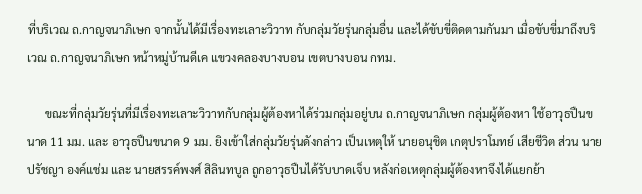ที่บริเวณ ถ.กาญจนาภิเษก จากนั้นได้มีเรื่องทะเลาะวิวาท กับกลุ่มวัยรุ่นกลุ่มอื่น และได้ขับขี่ติดตามกันมา เมื่อขับขี่มาถึงบริเวณ ถ.กาญจนาภิเษก หน้าหมู่บ้านดีเค แขวงคลองบางบอน เขตบางบอน กทม.

      ขณะที่กลุ่มวัยรุ่นที่มีเรื่องทะเลาะวิวาทกับกลุ่มผู้ต้องหาได้ร่วมกลุ่มอยู่บน ถ.กาญจนาภิเษก กลุ่มผู้ต้องหา ใช้อาวุธปืนขนาด 11 มม. และ อาวุธปืนขนาด 9 มม. ยิงเข้าใส่กลุ่มวัยรุ่นดังกล่าว เป็นเหตุให้ นายอนุชิต เกตุปราโมทย์ เสียชีวิต ส่วน นายปรัชญา องค์แช่ม และ นายสรรค์พงศ์ สิลินทบูล ถูกอาวุธปืนได้รับบาดเจ็บ หลังก่อเหตุกลุ่มผู้ต้องหาจึงได้แยกย้า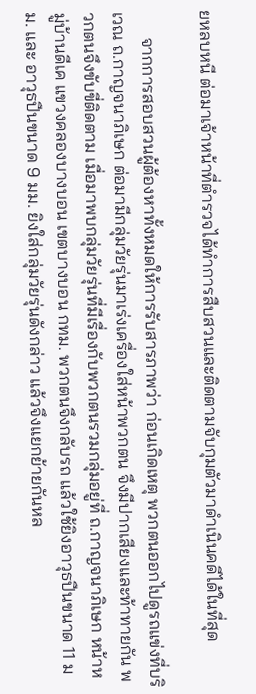ยหลบหนี ต่อมาเจ้าหน้าที่ตำรวจได้ทำการสืบสวนและติดตามจับกุมตัวมาดำเนินคดีได้ในที่สุด

      จากการสอบสวนผู้ต้องหาทั้งหมดให้การรับสารภาพว่า ก่อนเกิดเหตุ พวกตนออกไปดูรถแข่งที่บริเวณ ถ.กาญจนาภิเษก ต่อมามีกลุ่มวัยรุ่นมาเร่งเครื่องใส่หน้าพวกตน จึงมีปากเสียงและท้าทายกัน พวกตนจึงขับขี่ติดตาม เมื่อมาพบกลุ่มวัยรุ่นที่มีเรื่องกับพวกตนรวมกลุ่มอยู่ที่ ถ.กาญจนาภิเษก หน้าหมู่บ้านดีเค แขวงคลองบางบอน เขตบางบอน กทม. พวกตนจึงกลับรถ แล้วใช้ยิงอาวุธปืนขนาด 11 มม. และ อาวุธปืนขนาด 9 มม. ยิงใส่กลุ่มวัยรุ่นดังกล่าว แล้วจึงแยกย้ายกันหล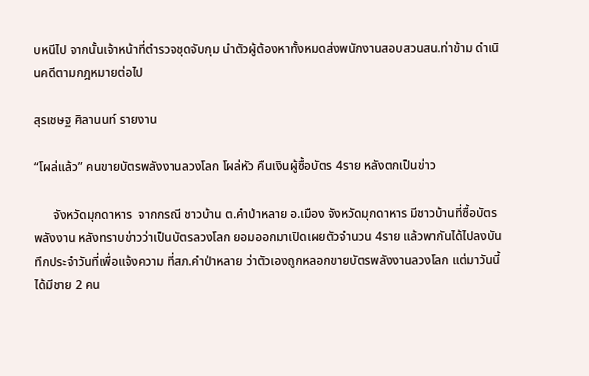บหนีไป จากนั้นเจ้าหน้าที่ตำรวจชุดจับกุม นำตัวผู้ต้องหาทั้งหมดส่งพนักงานสอบสวนสน.ท่าข้าม ดำเนินคดีตามกฎหมายต่อไป

สุรเชษฐ ศิลานนท์ รายงาน

“โผล่แล้ว” คนขายบัตรพลังงานลวงโลก โผล่หัว คืนเงินผู้ซื้อบัตร 4ราย หลังตกเป็นข่าว

      จังหวัดมุกดาหาร  จากกรณี ชาวบ้าน ต.คำป่าหลาย อ.เมือง จังหวัดมุกดาหาร มีชาวบ้านที่ซื้อบัตรพลังงาน หลังทราบข่าวว่าเป็นบัตรลวงโลก ยอมออกมาเปิดเผยตัวจำนวน 4ราย แล้วพากันได้ไปลงบันทึกประจำวันที่เพื่อแจ้งความ ที่สภ.คำป่าหลาย ว่าตัวเองถูกหลอกขายบัตรพลังงานลวงโลก แต่มาวันนี้ได้มีชาย 2 คน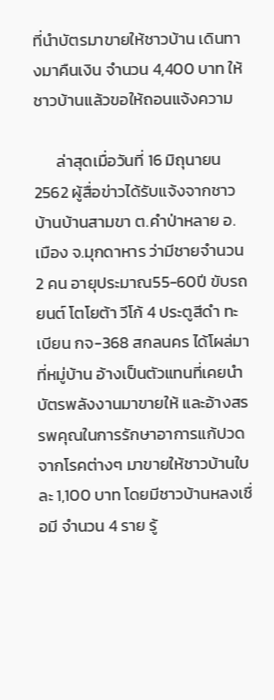ที่นำบัตรมาขายให้ชาวบ้าน เดินทางมาคืนเงิน จำนวน 4,400 บาท ให้ชาวบ้านแล้วขอให้ถอนแจ้งความ

      ล่าสุดเมื่อวันที่ 16 มิถุนายน 2562 ผู้สื่อข่าวได้รับแจ้งจากชาวบ้านบ้านสามขา ต.คำป่าหลาย อ.เมือง จ.มุกดาหาร ว่ามีชายจำนวน 2 คน อายุประมาณ55-60ปี ขับรถยนต์ โตโยต้า วีโก้ 4 ประตูสีดำ ทะเบียน กจ-368 สกลนคร ได้โผล่มาที่หมู่บ้าน อ้างเป็นตัวแทนที่เคยนำบัตรพลังงานมาขายให้ และอ้างสรรพคุณในการรักษาอาการแก้ปวด จากโรคต่างๆ มาขายให้ชาวบ้านใบละ 1,100 บาท โดยมีชาวบ้านหลงเชื่อมี จำนวน 4 ราย รู้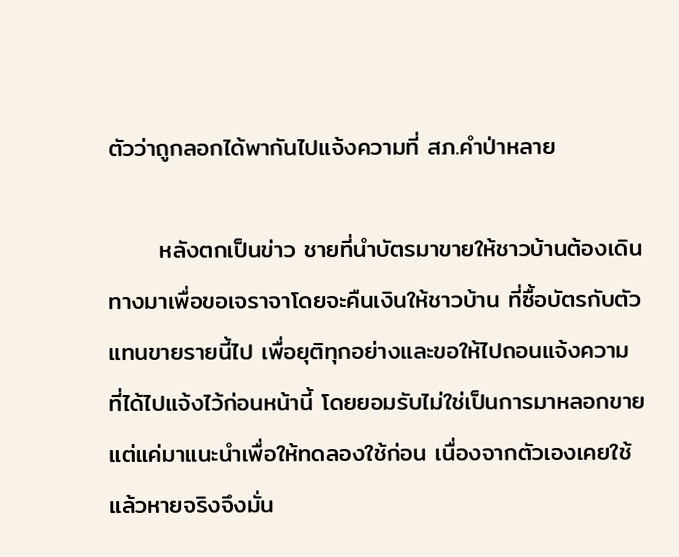ตัวว่าถูกลอกได้พากันไปแจ้งความที่ สภ.คำป่าหลาย

      หลังตกเป็นข่าว ชายที่นำบัตรมาขายให้ชาวบ้านต้องเดินทางมาเพื่อขอเจราจาโดยจะคืนเงินให้ชาวบ้าน ที่ซื้อบัตรกับตัวแทนขายรายนี้ไป เพื่อยุติทุกอย่างและขอให้ไปถอนแจ้งความ ที่ได้ไปแจ้งไว้ก่อนหน้านี้ โดยยอมรับไม่ใช่เป็นการมาหลอกขาย แต่แค่มาแนะนำเพื่อให้ทดลองใช้ก่อน เนื่องจากตัวเองเคยใช้แล้วหายจริงจึงมั่น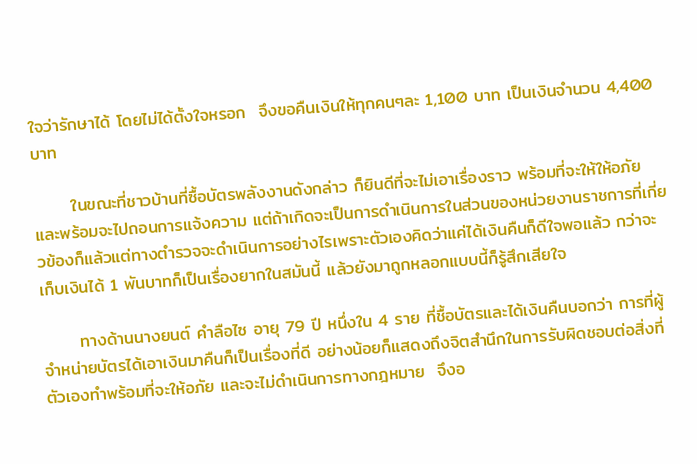ใจว่ารักษาได้ โดยไม่ได้ตั้งใจหรอก  จึงขอคืนเงินให้ทุกคนๆละ 1,100 บาท เป็นเงินจำนวน 4,400 บาท

      ในขณะที่ชาวบ้านที่ซื้อบัตรพลังงานดังกล่าว ก็ยินดีที่จะไม่เอาเรื่องราว พร้อมที่จะให้ให้อภัย และพร้อมจะไปถอนการแจ้งความ แต่ถ้าเกิดจะเป็นการดำเนินการในส่วนของหน่วยงานราชการที่เกี่ยวข้องก็แล้วแต่ทางตำรวจจะดำเนินการอย่างไรเพราะตัวเองคิดว่าแค่ได้เงินคืนก็ดีใจพอแล้ว กว่าจะเก็บเงินได้ 1 พันบาทก็เป็นเรื่องยากในสมันนี้ แล้วยังมาถูกหลอกแบบนี้ก็รู้สึกเสียใจ

      ทางด้านนางยนต์ คำลือไซ อายุ 79 ปี หนึ่งใน 4 ราย ที่ชื้อบัตรและได้เงินคืนบอกว่า การที่ผู้จำหน่ายบัตรได้เอาเงินมาคืนก็เป็นเรื่องที่ดี อย่างน้อยก็แสดงถึงจิตสำนึกในการรับผิดชอบต่อสิ่งที่ตัวเองทำพร้อมที่จะให้อภัย และจะไม่ดำเนินการทางกฎหมาย  จึงอ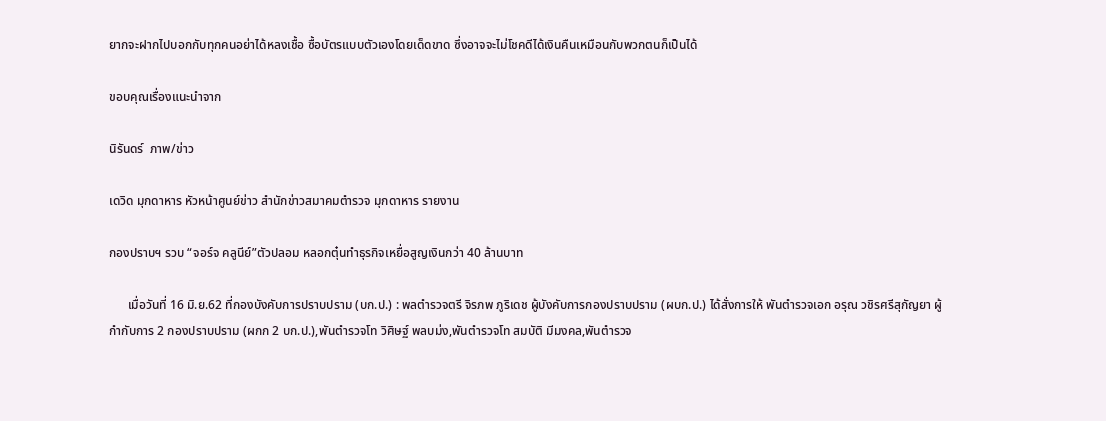ยากจะฝากไปบอกกับทุกคนอย่าได้หลงเชื้อ ซื้อบัตรแบบตัวเองโดยเด็ดขาด ซึ่งอาจจะไม่โชคดีได้เงินคืนเหมือนกับพวกตนก็เป็นได้

ขอบคุณเรื่องแนะนำจาก

นิรันดร์  ภาพ/ข่าว

เดวิด มุกดาหาร หัวหน้าศูนย์ข่าว สำนักข่าวสมาคมตำรวจ มุกดาหาร รายงาน

กองปราบฯ รวบ “จอร์จ คลูนีย์”ตัวปลอม หลอกตุ๋นทำธุรกิจเหยื่อสูญเงินกว่า 40 ล้านบาท

      เมื่อวันที่ 16 มิ.ย.62 ที่กองบังคับการปราบปราม (บก.ป.) : พลตำรวจตรี จิรภพ ภูริเดช ผู้บังคับการกองปราบปราม (ผบก.ป.) ได้สั่งการให้ พันตำรวจเอก อรุณ วชิรศรีสุกัญยา ผู้กำกับการ 2 กองปราบปราม (ผกก 2 บก.ป.),พันตำรวจโท วิศิษฐ์ พลบม่ง,พันตำรวจโท สมบัติ มีมงคล,พันตำรวจ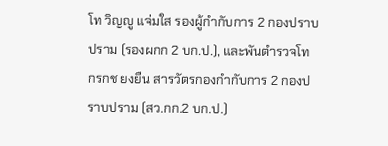โท วิญญู แจ่มใส รองผู้กำกับการ 2 กองปราบปราม (รองผกก 2 บก.ป.), และพันตำรวจโท กรกช ยงยืน สารวัตรกองกำกับการ 2 กองปราบปราม (สว.กก.2 บก.ป.)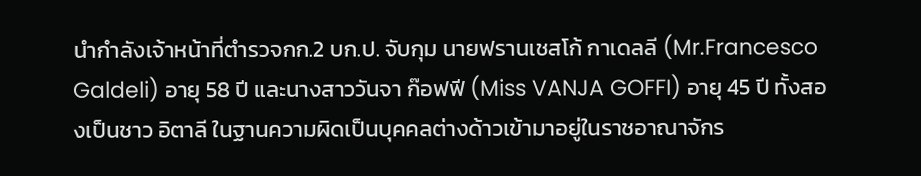นำกำลังเจ้าหน้าที่ตำรวจกก.2 บก.ป. จับกุม นายฟรานเชสโก้ กาเดลลี (Mr.Francesco Galdeli) อายุ 58 ปี และนางสาววันจา ก๊อฟฟี (Miss VANJA GOFFI) อายุ 45 ปี ทั้งสองเป็นชาว อิตาลี ในฐานความผิดเป็นบุคคลต่างด้าวเข้ามาอยู่ในราชอาณาจักร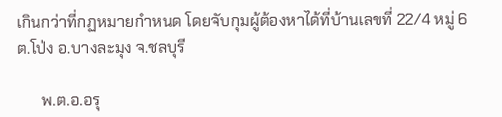เกินกว่าที่กฏหมายกำหนด โดยจับกุมผู้ต้องหาได้ที่บ้านเลขที่ 22/4 หมู่ 6 ต.โป่ง อ.บางละมุง จ.ชลบุรี

      พ.ต.อ.อรุ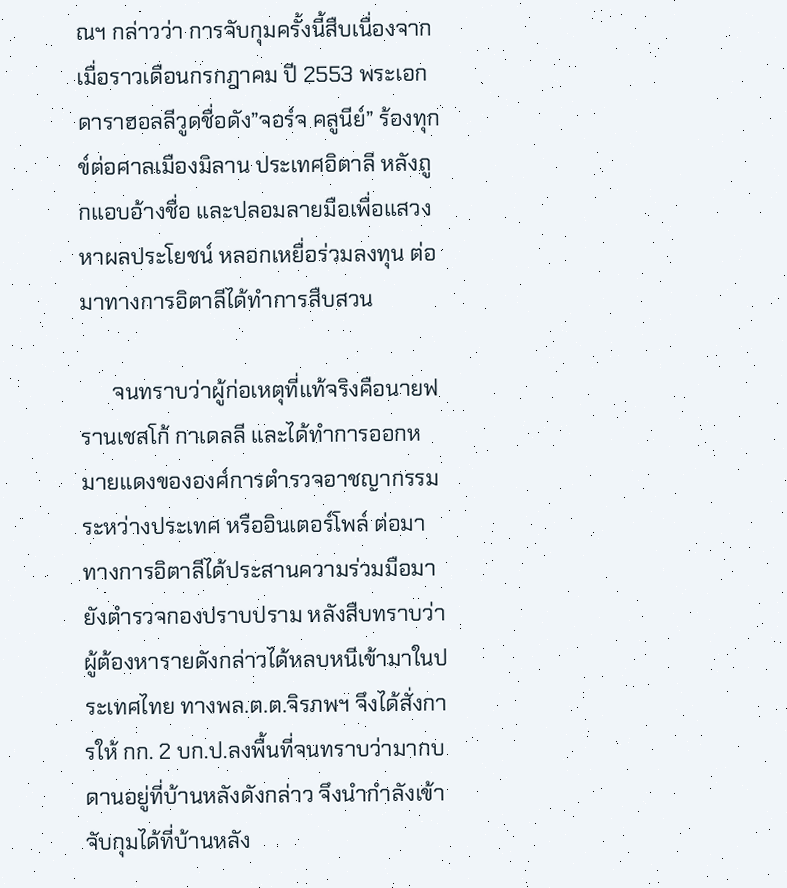ณฯ กล่าวว่า การจับกุมครั้งนี้สืบเนื่องจาก เมื่อราวเดือนกรกฎาคม ปี 2553 พระเอกดาราฮอลลีวูดชื่อดัง”จอร์จ คลูนีย์” ร้องทุกข์ต่อศาลเมืองมิลาน ประเทศอิตาลี หลังถูกแอบอ้างชื่อ และปลอมลายมือเพื่อแสวงหาผลประโยชน์ หลอกเหยื่อร่วมลงทุน ต่อมาทางการอิตาลีได้ทำการสืบสวน

      จนทราบว่าผู้ก่อเหตุที่แท้จริงคือนายฟรานเชสโก้ กาเดลลี และได้ทำการออกหมายแดงขององศ์การตำรวจอาชญากรรมระหว่างประเทศ หรืออินเตอร์โพล์ ต่อมาทางการอิตาลีได้ประสานความร่วมมือมายังตำรวจกองปราบปราม หลังสืบทราบว่าผู้ต้องหารายดังกล่าวได้หลบหนีเข้ามาในประเทศไทย ทางพล.ต.ต.จิรภพฯ จึงได้สั่งการให้ กก. 2 บก.ป.ลงพื้นที่จนทราบว่ามากบดานอยู่ที่บ้านหลังดังกล่าว จึงนำกำลังเข้าจับกุมได้ที่บ้านหลัง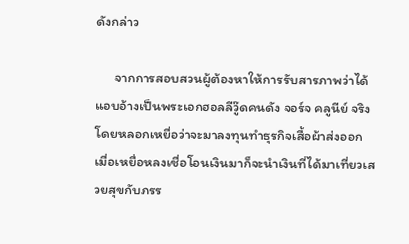ดังกล่าว

      จากการสอบสวนผู้ต้องหาให้การรับสารภาพว่าได้แอบอ้างเป็นพระเอกฮอลลีวู๊ดคนดัง จอร์จ คลูนีย์ จริงโดยหลอกเหยื่อว่าจะมาลงทุนทำธุรกิจเสื้อผ้าส่งออก เมื่อเหยื่อหลงเชื่อโอนเงินมาก็จะนำเงินที่ได้มาเที่ยวเสวยสุขกับภรร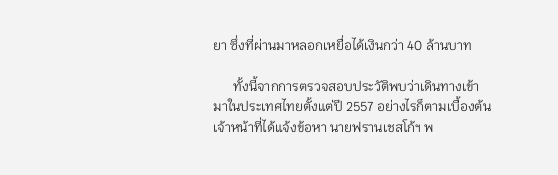ยา ซึ่งที่ผ่านมาหลอกเหยื่อได้เงินกว่า 40 ล้านบาท

      ทั้งนี้จากการตรวจสอบประวัติพบว่าเดินทางเข้ามาในประเทศไทยตั้งแต่ปี 2557 อย่างไรก็ตามเบื้องต้นเจ้าหน้าที่ได้แจ้งข้อหา นายฟรานเชสโก้ฯ พ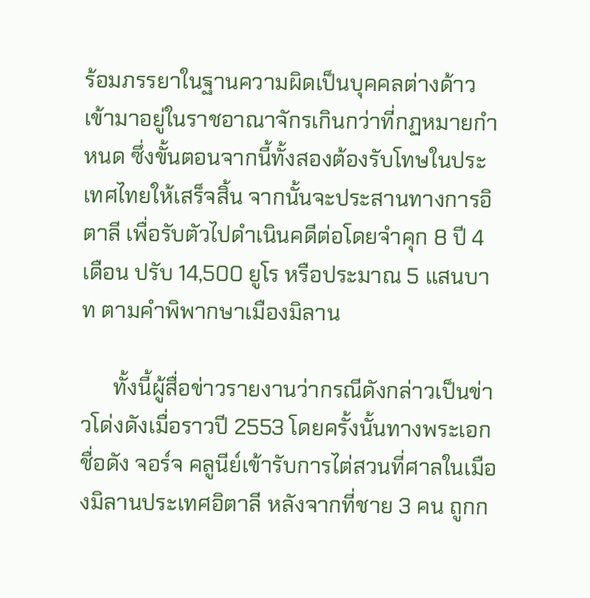ร้อมภรรยาในฐานความผิดเป็นบุคคลต่างด้าวเข้ามาอยู่ในราชอาณาจักรเกินกว่าที่กฏหมายกำหนด ซึ่งขั้นตอนจากนี้ทั้งสองต้องรับโทษในประเทศไทยให้เสร็จสิ้น จากนั้นจะประสานทางการอิตาลี เพื่อรับตัวไปดำเนินคดีต่อโดยจำคุก 8 ปี 4 เดือน ปรับ 14,500 ยูโร หรือประมาณ 5 แสนบาท ตามคำพิพากษาเมืองมิลาน

      ทั้งนี้ผู้สื่อข่าวรายงานว่ากรณีดังกล่าวเป็นข่าวโด่งดังเมื่อราวปี 2553 โดยครั้งนั้นทางพระเอกชื่อดัง จอร์จ คลูนีย์เข้ารับการไต่สวนที่ศาลในเมืองมิลานประเทศอิตาลี หลังจากที่ชาย 3 คน ถูกก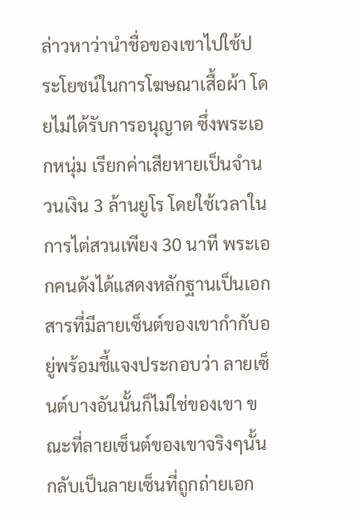ล่าวหาว่านำชื่อของเขาไปใช้ประโยชน์ในการโฆษณาเสื้อผ้า โดยไม่ได้รับการอนุญาต ซึ่งพระเอกหนุ่ม เรียกค่าเสียหายเป็นจำนวนเงิน 3 ล้านยูโร โดยใช้เวลาในการไต่สวนเพียง 30 นาที พระเอกคนดังได้แสดงหลักฐานเป็นเอกสารที่มีลายเซ็นต์ของเขากำกับอยู่พร้อมชี้แจงประกอบว่า ลายเซ็นต์บางอันนั้นก็ไม่ใช่ของเขา ขณะที่ลายเซ็นต์ของเขาจริงๆนั้น กลับเป็นลายเซ็นที่ถูกถ่ายเอก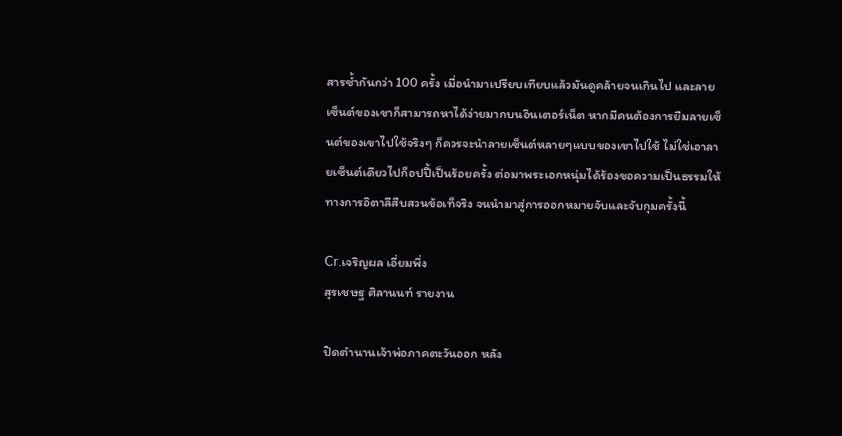สารซ้ำกันกว่า 100 ครั้ง เมื่อนำมาเปรียบเทียบแล้วมันดูคล้ายจนเกินไป และลายเซ็นต์ของเขาก็สามารถหาได้ง่ายมากบนอินเตอร์เน็ต หากมีคนต้องการยืมลายเซ็นต์ของเขาไปใช้จริงๆ ก็ควรจะนำลายเซ็นต์หลายๆแบบของเขาไปใช้ ไม่ใช่เอาลายเซ็นต์เดียวไปก็อปปี้เป็นร้อยครั้ง ต่อมาพระเอกหนุ่มได้ร้องขอความเป็นธรรมให้ทางการอิตาลีสืบสวนข้อเท็จริง จนนำมาสู่การออกหมายจับและจับกุมครั้งนี้

Cr.เจริญผล เอี่ยมพึ่ง
สุรเชษฐ ศิลานนท์ รายงาน

ปิดตำนานเจ้าพ่อภาคตะวันออก หลัง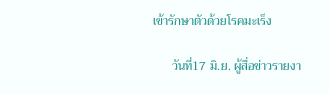เข้ารักษาตัวด้วยโรคมะเร็ง

      วันที่17 มิ.ย. ผู้สื่อข่าวรายงา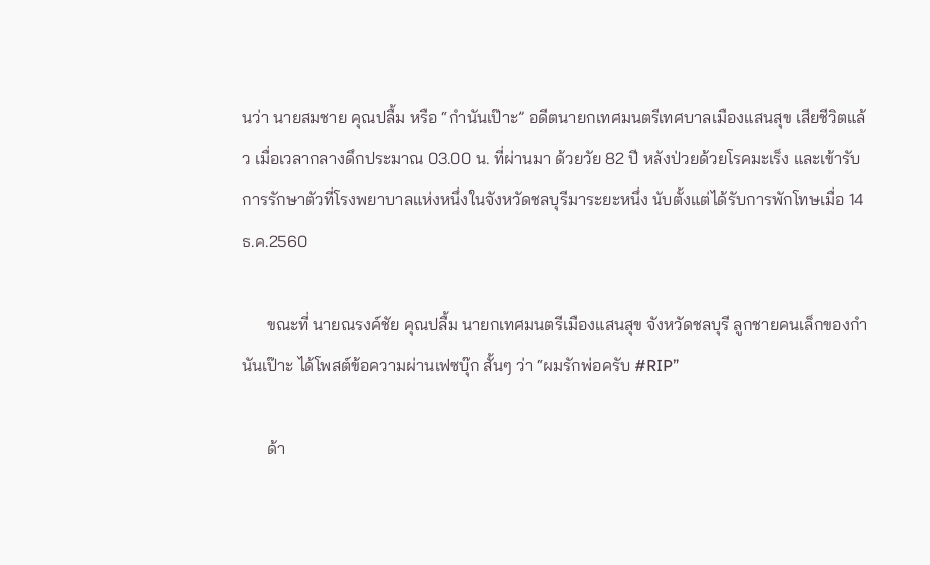นว่า นายสมชาย คุณปลื้ม หรือ “กำนันเป๊าะ” อดีตนายกเทศมนตรีเทศบาลเมืองแสนสุข เสียชีวิตแล้ว เมื่อเวลากลางดึกประมาณ 03.00 น. ที่ผ่านมา ด้วยวัย 82 ปี หลังป่วยด้วยโรคมะเร็ง และเข้ารับการรักษาตัวที่โรงพยาบาลแห่งหนึ่งในจังหวัดชลบุรีมาระยะหนึ่ง นับตั้งแต่ได้รับการพักโทษเมื่อ 14 ธ.ค.2560

      ขณะที่ นายณรงค์ชัย คุณปลื้ม นายกเทศมนตรีเมืองแสนสุข จังหวัดชลบุรี ลูกชายคนเล็กของกำนันเป๊าะ ได้โพสต์ข้อความผ่านเฟซบุ๊ก สั้นๆ ว่า “ผมรักพ่อครับ #RIP”

      ด้า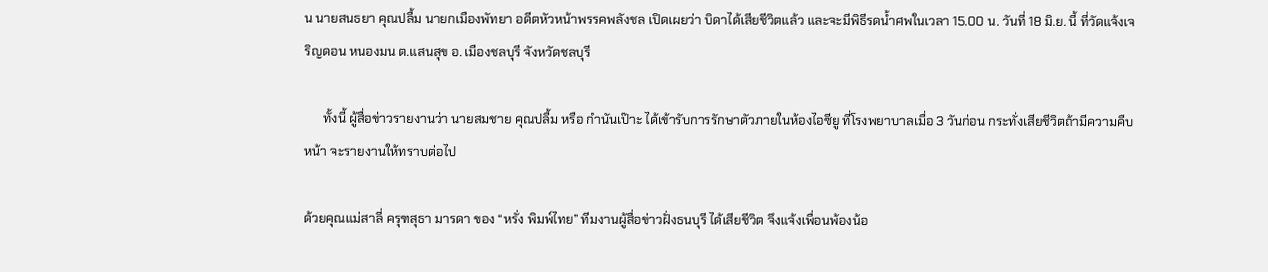น นายสนธยา คุณปลื้ม นายกเมืองพัทยา อดีตหัวหน้าพรรคพลังชล เปิดเผยว่า บิดาได้เสียชีวิตแล้ว และจะมีพิธีรดน้ำศพในเวลา 15.00 น. วันที่ 18 มิ.ย. นี้ ที่วัดแจ้งเจริญดอน หนองมน ต.แสนสุข อ. เมืองชลบุรี จังหวัดชลบุรี

      ทั้งนี้ ผู้สื่อข่าวรายงานว่า นายสมชาย คุณปลื้ม หรือ กำนันเป๊าะ ได้เข้ารับการรักษาตัวภายในห้องไอซียู ที่โรงพยาบาลเมื่อ 3 วันก่อน กระทั่งเสียชีวิตถ้ามีความคืบหน้า จะรายงานให้ทราบต่อไป

ด้วยคุณแม่สาลี่ ครุฑสุธา มารดา ของ “หรั่ง พิมพ์ไทย” ทีมงานผู้สื่อข่าวฝั่งธนบุรี ได้เสียชีวิต จึงแจ้งเพื่อนพ้องน้อ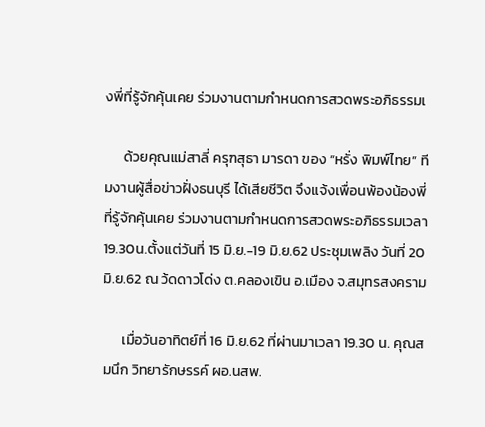งพี่ที่รู้จักคุ้นเคย ร่วมงานตามกำหนดการสวดพระอภิธรรมเ

      ด้วยคุณแม่สาลี่ ครุฑสุธา มารดา ของ “หรั่ง พิมพ์ไทย” ทีมงานผู้สื่อข่าวฝั่งธนบุรี ได้เสียชีวิต จึงแจ้งเพื่อนพ้องน้องพี่ที่รู้จักคุ้นเคย ร่วมงานตามกำหนดการสวดพระอภิธรรมเวลา 19.30น.ตั้งแต่วันที่ 15 มิ.ย.-19 มิ.ย.62 ประชุมเพลิง วันที่ 20 มิ.ย.62 ณ ว้ดดาวโด่ง ต.คลองเขิน อ.เมือง จ.สมุทรสงคราม

      เมื่อวันอาทิตย์ที่ 16 มิ.ย.62 ที่ผ่านมาเวลา 19.30 น. คุณสมนึก วิทยารักษรรค์ ผอ.นสพ.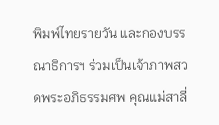พิมพ์ไทยรายวัน และกองบรรณาธิการฯ ร่วมเป็นเจ้าภาพสวดพระอภิธรรมศพ คุณแม่สาลี่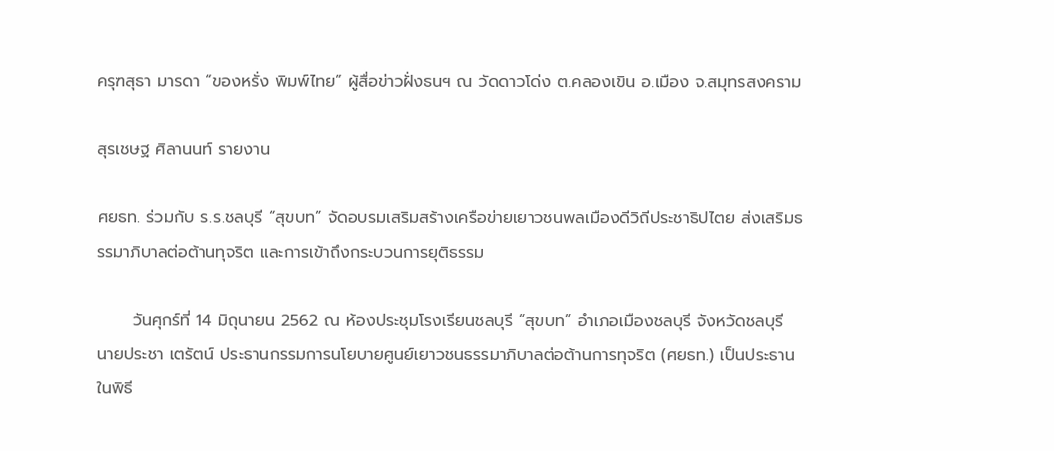ครุฑสุธา มารดา “ของหรั่ง พิมพ์ไทย” ผู้สื่อข่าวฝั่งธนฯ ณ วัดดาวโด่ง ต.คลองเขิน อ.เมือง จ.สมุทรสงคราม

สุรเชษฐ ศิลานนท์ รายงาน

ศยธท. ร่วมกับ ร.ร.ชลบุรี “สุขบท” จัดอบรมเสริมสร้างเครือข่ายเยาวชนพลเมืองดีวิถีประชาธิปไตย ส่งเสริมธรรมาภิบาลต่อต้านทุจริต และการเข้าถึงกระบวนการยุติธรรม

      วันศุกร์ที่ 14 มิถุนายน 2562 ณ ห้องประชุมโรงเรียนชลบุรี “สุขบท” อำเภอเมืองชลบุรี จังหวัดชลบุรี นายประชา เตรัตน์ ประธานกรรมการนโยบายศูนย์เยาวชนธรรมาภิบาลต่อต้านการทุจริต (ศยธท.) เป็นประธานในพิธี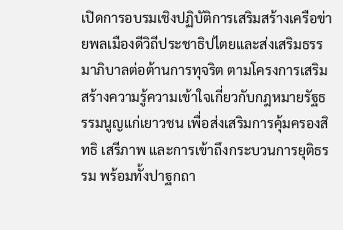เปิดการอบรมเชิงปฏิบัติการเสริมสร้างเครือข่ายพลเมืองดีวิถีประชาธิปไตยและส่งเสริมธรรมาภิบาลต่อต้านการทุจริต ตามโครงการเสริมสร้างความรู้ความเข้าใจเกี่ยวกับกฎหมายรัฐธรรมนูญแก่เยาวชน เพื่อส่งเสริมการคุ้มครองสิทธิ เสรีภาพ และการเข้าถึงกระบวนการยุติธรรม พร้อมทั้งปาฐกถา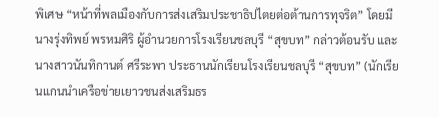พิเศษ “หน้าที่พลเมืองกับการส่งเสริมประชาธิปไตยต่อต้านการทุจริต” โดยมีนางรุ่งทิพย์ พรหมศิริ ผู้อำนวยการโรงเรียนชลบุรี “สุขบท” กล่าวต้อนรับ และ นางสาวนันทิกานต์ ศรีระพา ประธานนักเรียนโรงเรียนชลบุรี “สุขบท” (นักเรียนแกนนำเครือข่ายเยาวชนส่งเสริมธร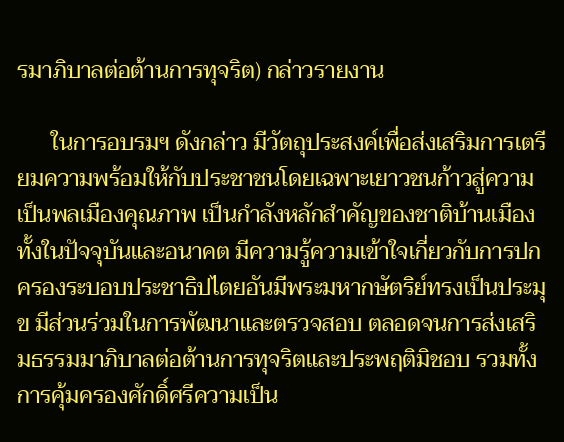รมาภิบาลต่อต้านการทุจริต) กล่าวรายงาน

      ในการอบรมฯ ดังกล่าว มีวัตถุประสงค์เพื่อส่งเสริมการเตรียมความพร้อมให้กับประชาชนโดยเฉพาะเยาวชนก้าวสู่ความเป็นพลเมืองคุณภาพ เป็นกำลังหลักสำคัญของชาติบ้านเมืองทั้งในปัจจุบันและอนาคต มีความรู้ความเข้าใจเกี่ยวกับการปกครองระบอบประชาธิปไตยอันมีพระมหากษัตริย์ทรงเป็นประมุข มีส่วนร่วมในการพัฒนาและตรวจสอบ ตลอดจนการส่งเสริมธรรมมาภิบาลต่อต้านการทุจริตและประพฤติมิชอบ รวมทั้งการคุ้มครองศักดิ์ศรีความเป็น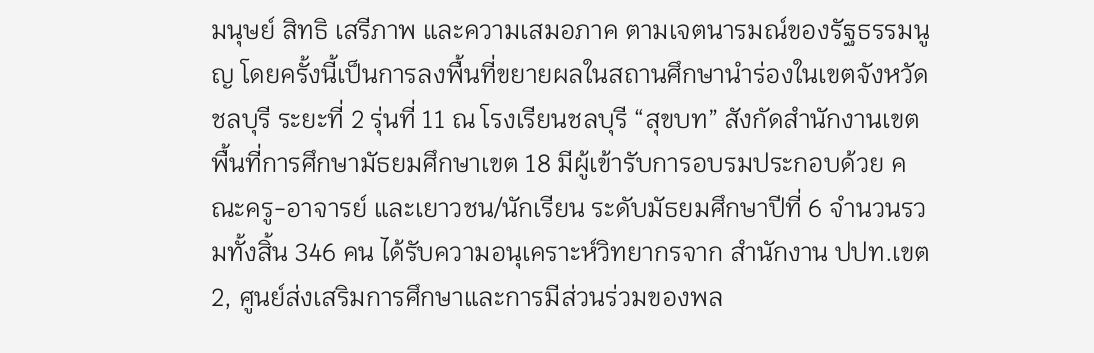มนุษย์ สิทธิ เสรีภาพ และความเสมอภาค ตามเจตนารมณ์ของรัฐธรรมนูญ โดยครั้งนี้เป็นการลงพื้นที่ขยายผลในสถานศึกษานำร่องในเขตจังหวัดชลบุรี ระยะที่ 2 รุ่นที่ 11 ณ โรงเรียนชลบุรี “สุขบท” สังกัดสำนักงานเขตพื้นที่การศึกษามัธยมศึกษาเขต 18 มีผู้เข้ารับการอบรมประกอบด้วย คณะครู-อาจารย์ และเยาวชน/นักเรียน ระดับมัธยมศึกษาปีที่ 6 จำนวนรวมทั้งสิ้น 346 คน ได้รับความอนุเคราะห์วิทยากรจาก สำนักงาน ปปท.เขต 2, ศูนย์ส่งเสริมการศึกษาและการมีส่วนร่วมของพล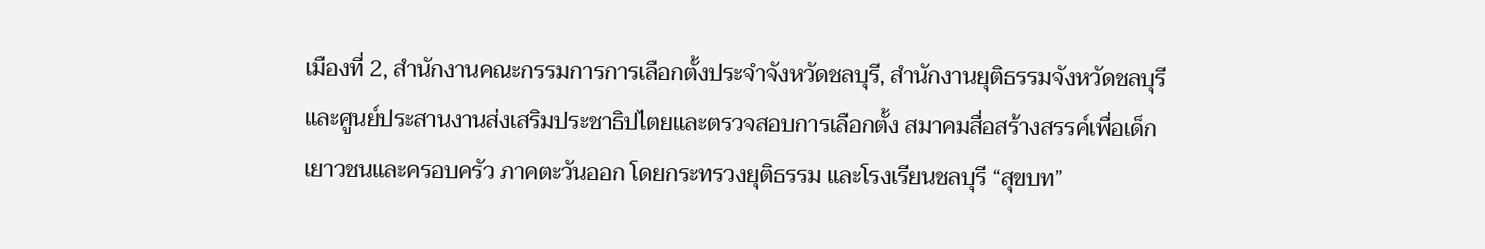เมืองที่ 2, สำนักงานคณะกรรมการการเลือกตั้งประจำจังหวัดชลบุรี, สำนักงานยุติธรรมจังหวัดชลบุรี และศูนย์ประสานงานส่งเสริมประชาธิปไตยและตรวจสอบการเลือกตั้ง สมาคมสื่อสร้างสรรค์เพื่อเด็ก เยาวชนและครอบครัว ภาคตะวันออก โดยกระทรวงยุติธรรม และโรงเรียนชลบุรี “สุขบท”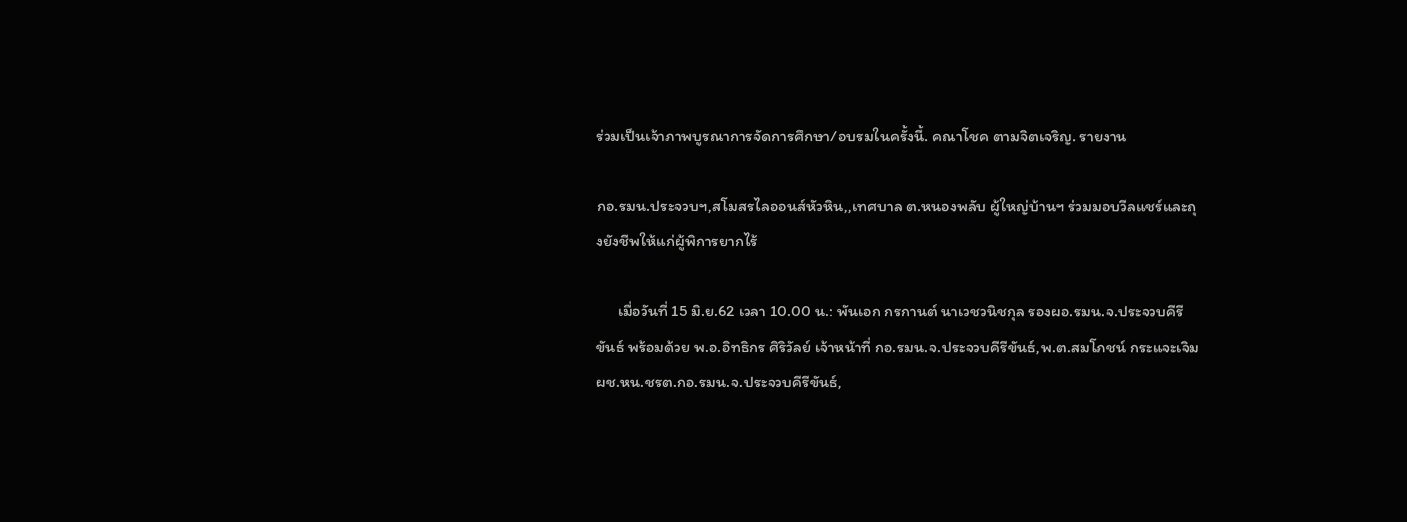ร่วมเป็นเจ้าภาพบูรณาการจัดการศึกษา/อบรมในครั้งนี้. คณาโชค ตามจิตเจริญ. รายงาน

กอ.รมน.ประจวบฯ,สโมสรไลออนส์หัวหิน,,เทศบาล ต.หนองพลับ ผู้ใหญ่บ้านฯ ร่วมมอบวีลแชร์และถุงยังชีพให้แก่ผู้พิการยากไร้

      เมื่อวันที่ 15 มิ.ย.62 เวลา 10.00 น.: พันเอก กรกานต์ นาเวชวนิชกุล รองผอ.รมน.จ.ประจวบคีรีขันธ์ พร้อมด้วย พ.อ.อิทธิกร ศิริวัลย์ เจ้าหน้าที่ กอ.รมน.จ.ประจวบคีรีขันธ์,พ.ต.สมโภชน์ กระแจะเจิม ผช.หน.ชรต.กอ.รมน.จ.ประจวบคีรีขันธ์,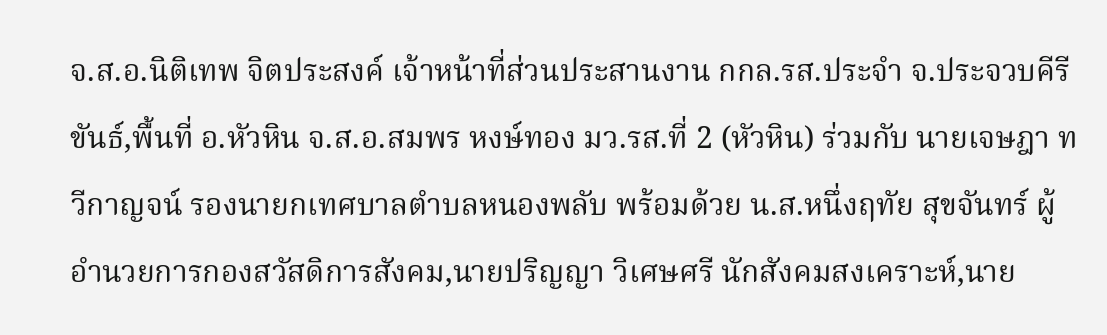จ.ส.อ.นิติเทพ จิตประสงค์ เจ้าหน้าที่ส่วนประสานงาน กกล.รส.ประจำ จ.ประจวบคีรีขันธ์,พื้นที่ อ.หัวหิน จ.ส.อ.สมพร หงษ์ทอง มว.รส.ที่ 2 (หัวหิน) ร่วมกับ นายเจษฎา ทวีกาญจน์ รองนายกเทศบาลตำบลหนองพลับ พร้อมด้วย น.ส.หนึ่งฤทัย สุขจันทร์ ผู้อำนวยการกองสวัสดิการสังคม,นายปริญญา วิเศษศรี นักสังคมสงเคราะห์,นาย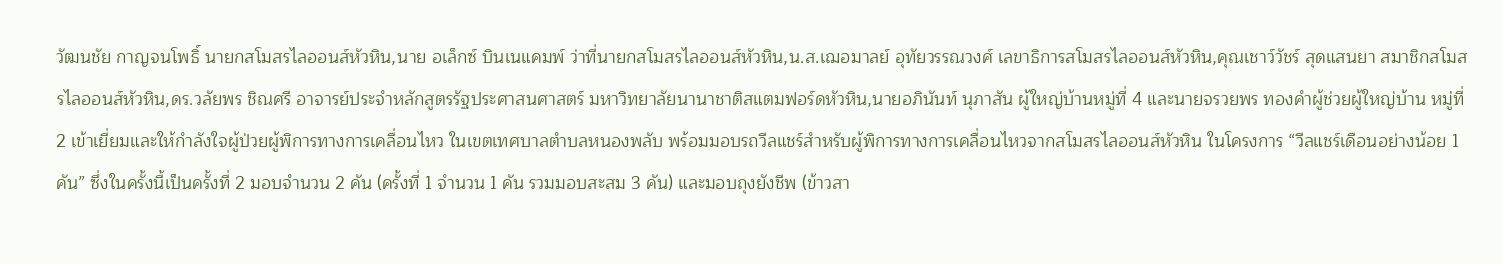วัฒนชัย กาญจนโพธิ์ นายกสโมสรไลออนส์หัวหิน,นาย อเล็กซ์ บินเนแคมพ์ ว่าที่นายกสโมสรไลออนส์หัวหิน,น.ส.เฌอมาลย์ อุทัยวรรณวงศ์ เลขาธิการสโมสรไลออนส์หัวหิน,คุณเชาว์วัชร์ สุดแสนยา สมาชิกสโมสรไลออนส์หัวหิน,ดร.วลัยพร ชิณศรี อาจารย์ประจำหลักสูตรรัฐประศาสนศาสตร์ มหาวิทยาลัยนานาชาติสแตมฟอร์ดหัวหิน,นายอภินันท์ นุภาสัน ผู้ใหญ่บ้านหมู่ที่ 4 และนายจรวยพร ทองคำผู้ช่วยผู้ใหญ่บ้าน หมู่ที่ 2 เข้าเยี่ยมและให้กำลังใจผู้ป่วยผู้พิการทางการเคลื่อนไหว ในเขตเทศบาลตำบลหนองพลับ พร้อมมอบรถวีลแชร์สำหรับผู้พิการทางการเคลื่อนไหวจากสโมสรไลออนส์หัวหิน ในโครงการ “วีลแชร์เดือนอย่างน้อย 1 คัน” ซึ่งในครั้งนี้เป็นครั้งที่ 2 มอบจำนวน 2 คัน (ครั้งที่ 1 จำนวน 1 คัน รวมมอบสะสม 3 คัน) และมอบถุงยังชีพ (ข้าวสา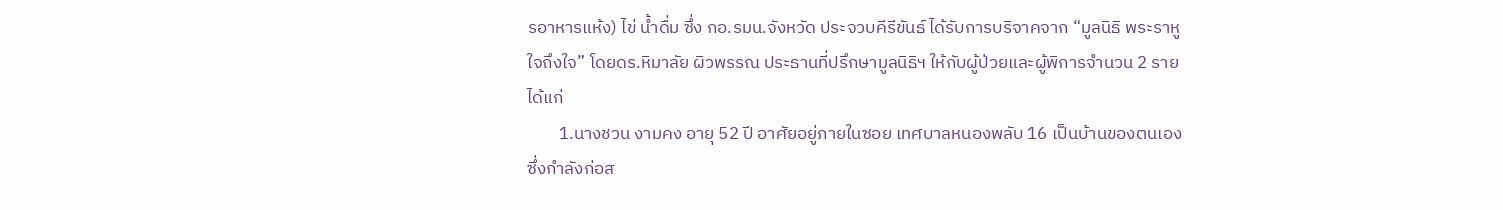รอาหารแห้ง) ไข่ น้ำดื่ม ซึ่ง กอ.รมน.จังหวัด ประจวบคีรีขันธ์ ได้รับการบริจาคจาก “มูลนิธิ พระราหู ใจถึงใจ” โดยดร.หิมาลัย ผิวพรรณ ประธานที่ปรึกษามูลนิธิฯ ให้กับผู้ป่วยและผู้พิการจำนวน 2 ราย ได้แก่
        1.นางชวน งามคง อายุ 52 ปี อาศัยอยู่ภายในซอย เทศบาลหนองพลับ 16 เป็นบ้านของตนเองซึ่งกำลังก่อส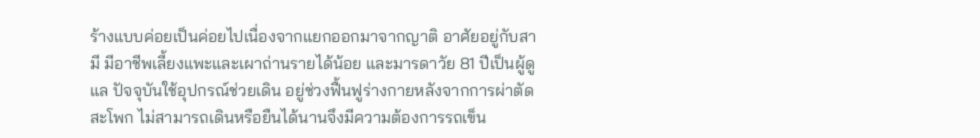ร้างแบบค่อยเป็นค่อยไปเนื่องจากแยกออกมาจากญาติ อาศัยอยู่กับสามี มีอาชีพเลี้ยงแพะและเผาถ่านรายได้น้อย และมารดาวัย 81 ปีเป็นผู้ดูแล ปัจจุบันใช้อุปกรณ์ช่วยเดิน อยู่ช่วงฟื้นฟูร่างกายหลังจากการผ่าตัดสะโพก ไม่สามารถเดินหรือยืนได้นานจึงมีความต้องการรถเข็น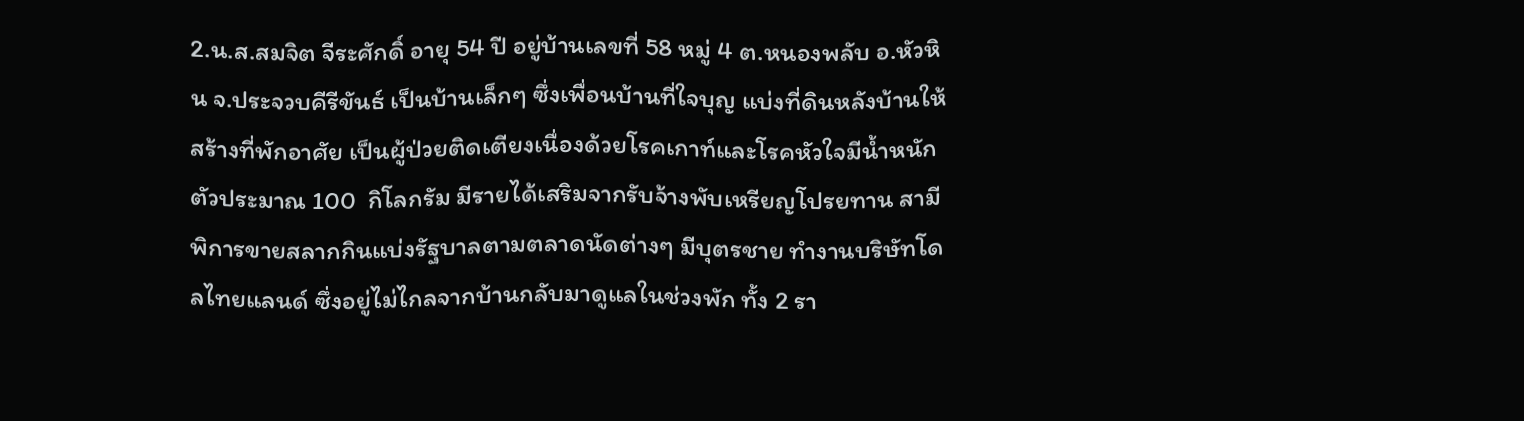2.น.ส.สมจิต จีระศักดิ์ อายุ 54 ปี อยู่บ้านเลขที่ 58 หมู่ 4 ต.หนองพลับ อ.หัวหิน จ.ประจวบคีรีขันธ์ เป็นบ้านเล็กๆ ซึ่งเพื่อนบ้านที่ใจบุญ แบ่งที่ดินหลังบ้านให้สร้างที่พักอาศัย เป็นผู้ป่วยติดเตียงเนื่องด้วยโรคเกาท์และโรคหัวใจมีน้ำหนักตัวประมาณ 100  กิโลกรัม มีรายได้เสริมจากรับจ้างพับเหรียญโปรยทาน สามีพิการขายสลากกินแบ่งรัฐบาลตามตลาดนัดต่างๆ มีบุตรชาย ทำงานบริษัทโดลไทยแลนด์ ซึ่งอยู่ไม่ไกลจากบ้านกลับมาดูแลในช่วงพัก ทั้ง 2 รา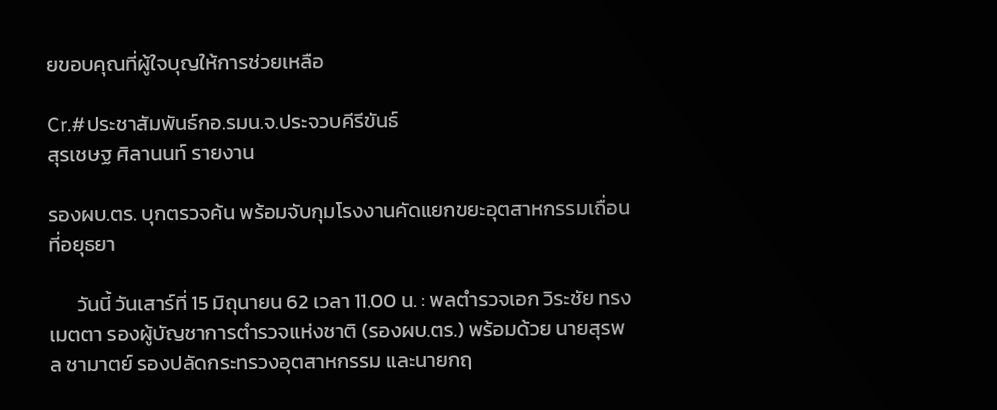ยขอบคุณที่ผู้ใจบุญให้การช่วยเหลือ

Cr.#ประชาสัมพันธ์กอ.รมน.จ.ประจวบคีรีขันธ์
สุรเชษฐ ศิลานนท์ รายงาน

รองผบ.ตร. บุกตรวจค้น พร้อมจับกุมโรงงานคัดแยกขยะอุตสาหกรรมเถื่อน ที่อยุธยา

      วันนี้ วันเสาร์ที่ 15 มิถุนายน 62 เวลา 11.00 น. : พลตำรวจเอก วิระชัย ทรงเมตตา รองผู้บัญชาการตำรวจแห่งชาติ (รองผบ.ตร.) พร้อมด้วย นายสุรพล ชามาตย์ รองปลัดกระทรวงอุตสาหกรรม และนายกฤ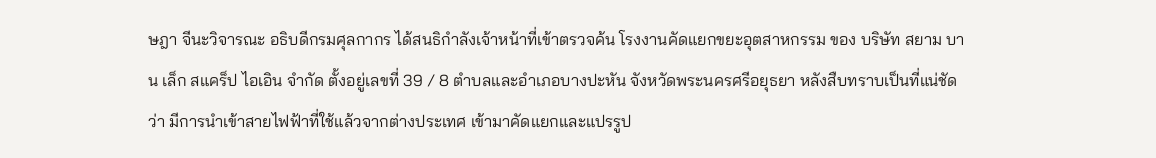ษฎา จีนะวิจารณะ อธิบดีกรมศุลกากร ได้สนธิกำลังเจ้าหน้าที่เข้าตรวจค้น โรงงานคัดแยกขยะอุตสาหกรรม ของ บริษัท สยาม บาน เล็ก สแคร็ป ไอเอิน จำกัด ตั้งอยู่เลขที่ 39 / 8 ตำบลและอำเภอบางปะหัน จังหวัดพระนครศรีอยุธยา หลังสืบทราบเป็นที่แน่ชัดว่า มีการนำเข้าสายไฟฟ้าที่ใช้แล้วจากต่างประเทศ เข้ามาคัดแยกและแปรรูป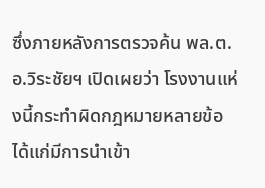ซึ่งภายหลังการตรวจค้น พล.ต.อ.วิระชัยฯ เปิดเผยว่า โรงงานแห่งนี้กระทำผิดกฎหมายหลายข้อ ได้แก่มีการนำเข้า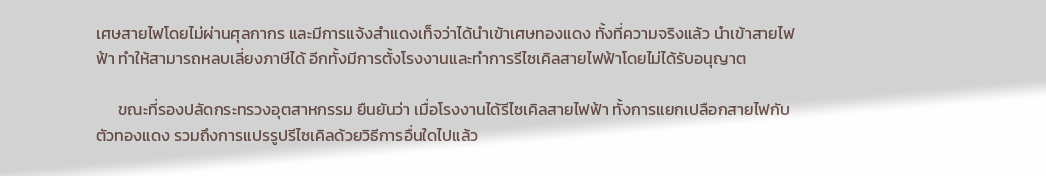เศษสายไฟโดยไม่ผ่านศุลกากร และมีการแจ้งสำแดงเท็จว่าได้นำเข้าเศษทองแดง ทั้งที่ความจริงแล้ว นำเข้าสายไฟฟ้า ทำให้สามารถหลบเลี่ยงภาษีได้ อีกทั้งมีการตั้งโรงงานและทำการรีไซเคิลสายไฟฟ้าโดยไม่ได้รับอนุญาต

      ขณะที่รองปลัดกระทรวงอุตสาหกรรม ยืนยันว่า เมื่อโรงงานได้รีไซเคิลสายไฟฟ้า ทั้งการแยกเปลือกสายไฟกับตัวทองแดง รวมถึงการแปรรูปรีไซเคิลด้วยวิธีการอื่นใดไปแล้ว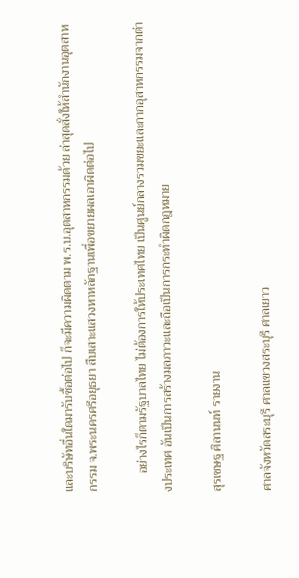และบริษัทอื่นใดมารับซื้อต่อไป ก็จะมีความผิดตาม พ.ร.บ.อุตสาหกรรมด้วย ล่าสุดสั่งให้สำนักงานอุตสาหกรรม จ.พระนครศรีอยุธยา สืบเสาะแสวงหาหลักฐานเพื่อขยายผลเอาผิดต่อไป

      อย่างไรก็ตามรัฐบาลไทย ไม่ต้องการให้ประเทศไทย เป็นศูนย์กลางรวมขยะและกากอุสาหกรรมจากต่างประเทศ อันเป็นการสร้างมลภาวะและถือเป็นการกระทำผิดกฎหมาย

สุรเชษฐ ศิลานนท์ รายงาน

ศาลจังหวัดสระบุรี ศาลแขวงสระบุรี ศาลเยาว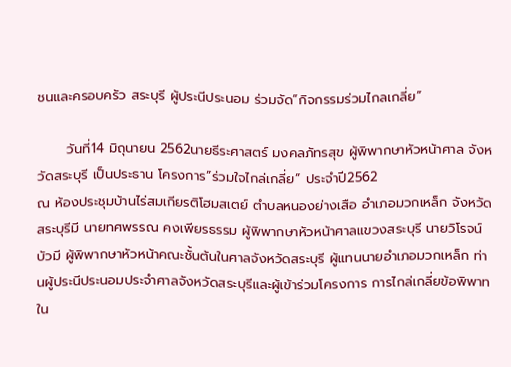ชนและครอบครัว สระบุรี ผู้ประนีประนอม ร่วมจัด”กิจกรรมร่วมไกลเกลี่ย”

      วันที่14 มิถุนายน 2562นายธีระศาสตร์ มงคลภัทรสุข ผู้พิพากษาหัวหน้าศาล จังหวัดสระบุรี เป็นประธาน โครงการ”ร่วมใจไกล่เกลี่ย” ประจำปี2562
ณ ห้องประชุมบ้านไร่สมเกียรติโฮมสเตย์ ตำบลหนองย่างเสือ อำเภอมวกเหล็ก จังหวัดสระบุรีมี นายทศพรรณ คงเพียรธรรม ผู้พิพากษาหัวหน้าศาลแขวงสระบุรี นายวิโรจน์ บัวมี ผู้พิพากษาหัวหน้าคณะชั้นต้นในศาลจังหวัดสระบุรี ผู้แทนนายอำเภอมวกเหล็ก ท่านผู้ประนีประนอมประจำศาลจังหวัดสระบุรีและผู้เข้าร่วมโครงการ การไกล่เกลี่ยข้อพิพาท
ใน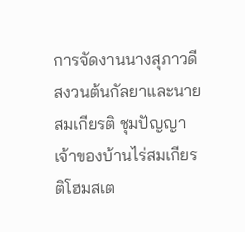การจัดงานนางสุภาวดี สงวนต้นกัลยาและนายสมเกียรติ ชุมปัญญา เจ้าของบ้านไร่สมเกียรติโฮมสเต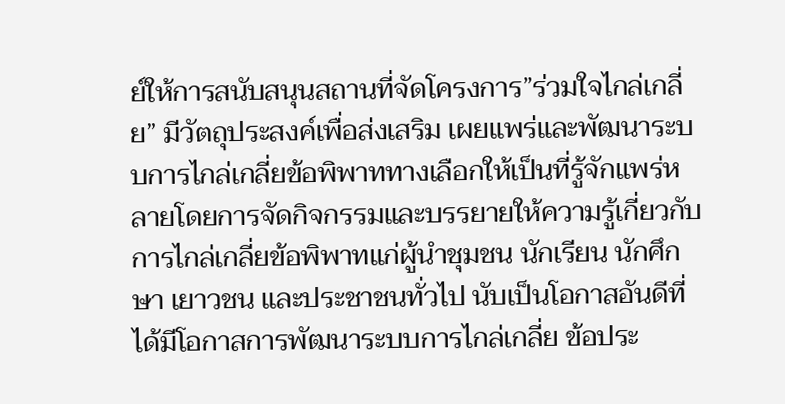ย์ให้การสนับสนุนสถานที่จัดโครงการ”ร่วมใจไกล่เกลี่ย” มีวัตถุประสงค์เพื่อส่งเสริม เผยแพร่และพัฒนาระบบการไกล่เกลี่ยข้อพิพาททางเลือกให้เป็นที่รู้จักแพร่หลายโดยการจัดกิจกรรมและบรรยายให้ความรู้เกี่ยวกับการไกล่เกลี่ยข้อพิพาทแก่ผู้นำชุมชน นักเรียน นักศึกษา เยาวชน และประชาชนทั่วไป นับเป็นโอกาสอันดีที่ได้มีโอกาสการพัฒนาระบบการไกล่เกลี่ย ข้อประ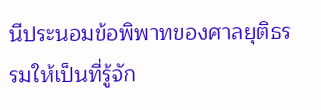นีประนอมข้อพิพาทของศาลยุติธรรมให้เป็นที่รู้จัก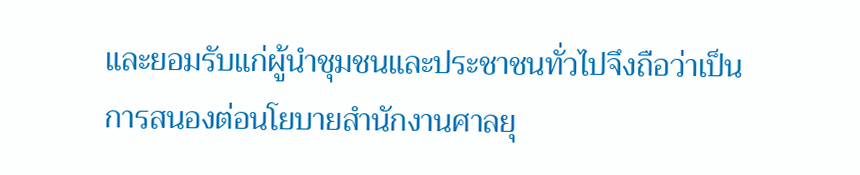และยอมรับแก่ผู้นำชุมชนและประชาชนทั่วไปจึงถือว่าเป็นการสนองต่อนโยบายสำนักงานศาลยุ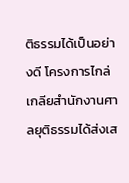ติธรรมได้เป็นอย่างดี โครงการไกล่เกลียสำนักงานศาลยุติธรรมได้ส่งเส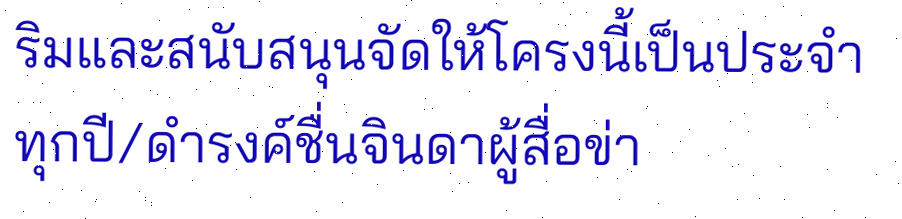ริมและสนับสนุนจัดให้โครงนี้เป็นประจำทุกปี/ดำรงค์ชื่นจินดาผู้สื่อข่า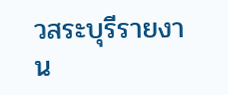วสระบุรีรายงาน